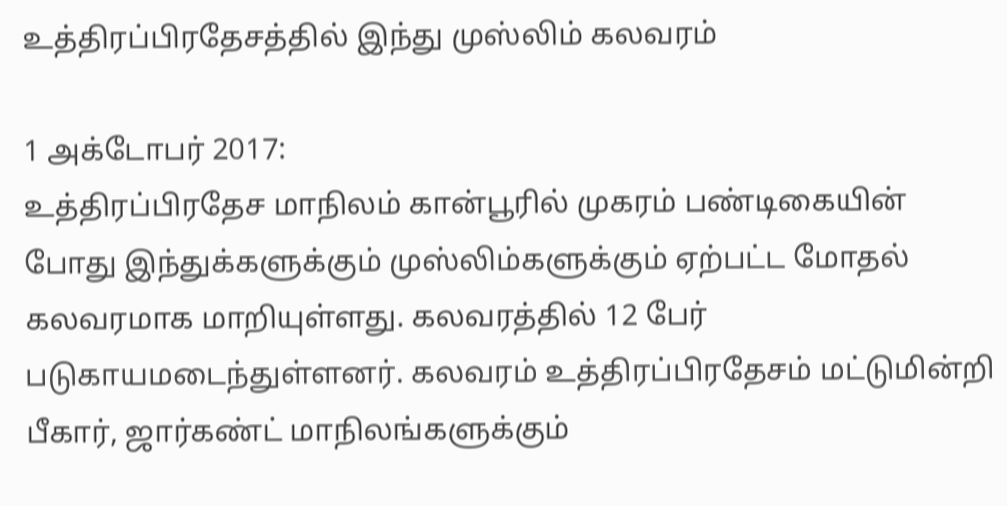உத்திரப்பிரதேசத்தில் இந்து முஸ்லிம் கலவரம்

1 அக்டோபர் 2017:
உத்திரப்பிரதேச மாநிலம் கான்பூரில் முகரம் பண்டிகையின் போது இந்துக்களுக்கும் முஸ்லிம்களுக்கும் ஏற்பட்ட மோதல் கலவரமாக மாறியுள்ளது. கலவரத்தில் 12 பேர் படுகாயமடைந்துள்ளனர். கலவரம் உத்திரப்பிரதேசம் மட்டுமின்றி பீகார், ஜார்கண்ட் மாநிலங்களுக்கும்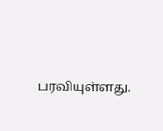பரவியுள்ளது.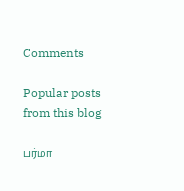Comments

Popular posts from this blog

பர்மா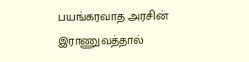பயங்கரவாத அரசின் இராணுவத்தால்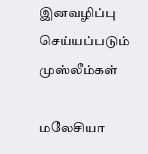இனவழிப்பு செய்யப்படும் முஸ்லீம்கள்

மலேசியா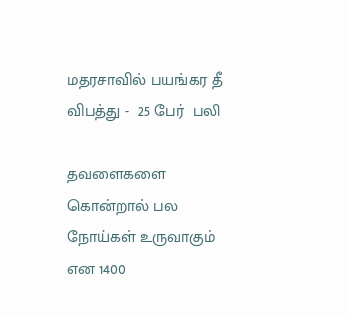மதரசாவில் பயங்கர தீ விபத்து -  25 பேர்  பலி

தவளைகளை கொன்றால் பல நோய்கள் உருவாகும் என 1400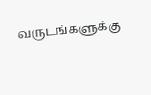வருடங்களுக்கு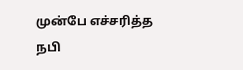முன்பே எச்சரித்த நபி